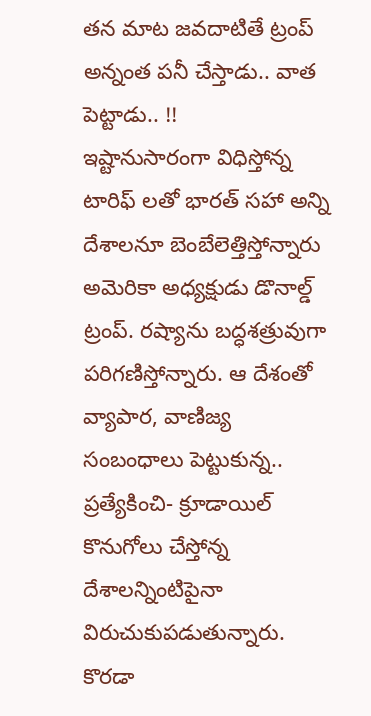తన మాట జవదాటితే ట్రంప్ అన్నంత పనీ చేస్తాడు.. వాత పెట్టాడు.. !!
ఇష్టానుసారంగా విధిస్తోన్న టారిఫ్ లతో భారత్ సహా అన్ని దేశాలనూ బెంబేలెత్తిస్తోన్నారు అమెరికా అధ్యక్షుడు డొనాల్డ్ ట్రంప్. రష్యాను బద్ధశత్రువుగా పరిగణిస్తోన్నారు. ఆ దేశంతో వ్యాపార, వాణిజ్య సంబంధాలు పెట్టుకున్న.. ప్రత్యేకించి- క్రూడాయిల్ కొనుగోలు చేస్తోన్న దేశాలన్నింటిపైనా విరుచుకుపడుతున్నారు. కొరడా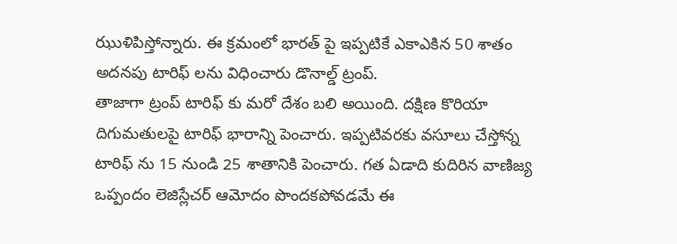ఝుళిపిస్తోన్నారు. ఈ క్రమంలో భారత్ పై ఇప్పటికే ఎకాఎకిన 50 శాతం అదనపు టారిఫ్ లను విధించారు డొనాల్డ్ ట్రంప్.
తాజాగా ట్రంప్ టారిఫ్ కు మరో దేశం బలి అయింది. దక్షిణ కొరియా దిగుమతులపై టారిఫ్ భారాన్ని పెంచారు. ఇప్పటివరకు వసూలు చేస్తోన్న టారిఫ్ ను 15 నుండి 25 శాతానికి పెంచారు. గత ఏడాది కుదిరిన వాణిజ్య ఒప్పందం లెజిస్లేచర్ ఆమోదం పొందకపోవడమే ఈ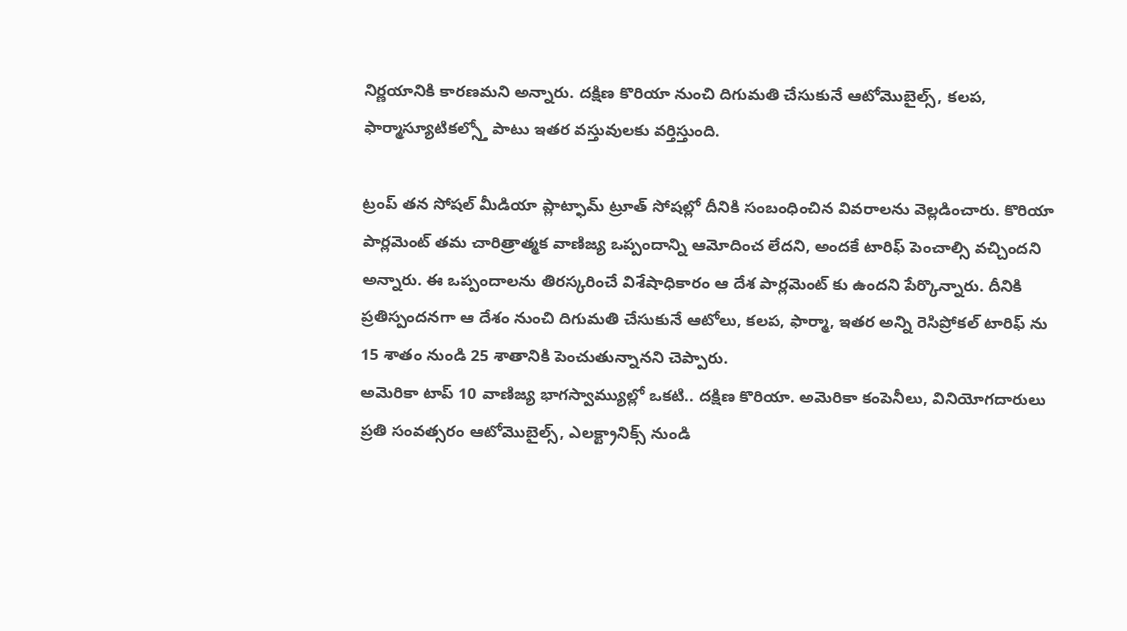నిర్ణయానికి కారణమని అన్నారు. దక్షిణ కొరియా నుంచి దిగుమతి చేసుకునే ఆటోమొబైల్స్, కలప, ఫార్మాస్యూటికల్స్తో పాటు ఇతర వస్తువులకు వర్తిస్తుంది.

ట్రంప్ తన సోషల్ మీడియా ప్లాట్ఫామ్ ట్రూత్ సోషల్లో దీనికి సంబంధించిన వివరాలను వెల్లడించారు. కొరియా పార్లమెంట్ తమ చారిత్రాత్మక వాణిజ్య ఒప్పందాన్ని ఆమోదించ లేదని, అందకే టారిఫ్ పెంచాల్సి వచ్చిందని అన్నారు. ఈ ఒప్పందాలను తిరస్కరించే విశేషాధికారం ఆ దేశ పార్లమెంట్ కు ఉందని పేర్కొన్నారు. దీనికి ప్రతిస్పందనగా ఆ దేశం నుంచి దిగుమతి చేసుకునే ఆటోలు, కలప, ఫార్మా, ఇతర అన్ని రెసిప్రోకల్ టారిఫ్ ను 15 శాతం నుండి 25 శాతానికి పెంచుతున్నానని చెప్పారు.
అమెరికా టాప్ 10 వాణిజ్య భాగస్వామ్యుల్లో ఒకటి.. దక్షిణ కొరియా. అమెరికా కంపెనీలు, వినియోగదారులు ప్రతి సంవత్సరం ఆటోమొబైల్స్, ఎలక్ట్రానిక్స్ నుండి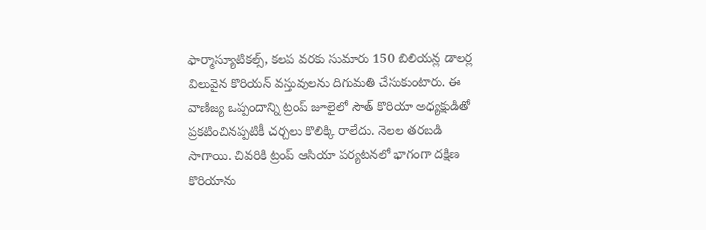ఫార్మాస్యూటికల్స్, కలప వరకు సుమారు 150 బిలియన్ల డాలర్ల విలువైన కొరియన్ వస్తువులను దిగుమతి చేసుకుంటారు. ఈ వాణిజ్య ఒప్పందాన్ని ట్రంప్ జూలైలో సౌత్ కొరియా అధ్యక్షుడితో ప్రకటించినప్పటికీ చర్చలు కొలిక్కి రాలేదు. నెలల తరబడి సాగాయి. చివరికి ట్రంప్ ఆసియా పర్యటనలో భాగంగా దక్షిణ కొరియాను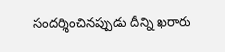సందర్శించినప్పుడు దీన్ని ఖరారు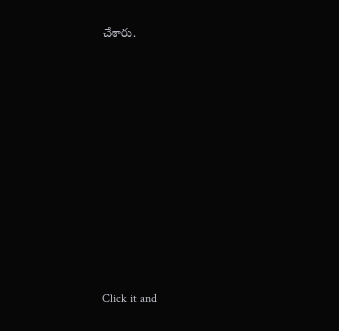చేశారు.












Click it and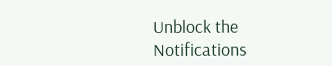Unblock the Notifications